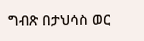ግብጽ በታህሳስ ወር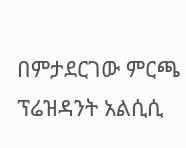በምታደርገው ምርጫ ፕሬዝዳንት አልሲሲ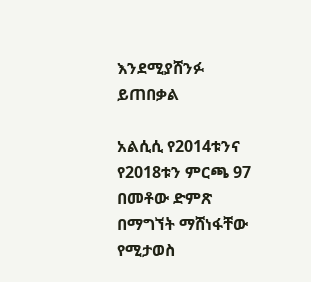እንደሚያሸንፉ ይጠበቃል

አልሲሲ የ2014ቱንና የ2018ቱን ምርጫ 97 በመቶው ድምጽ በማግኘት ማሸነፋቸው የሚታወስ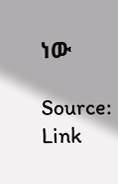ነው

Source: Link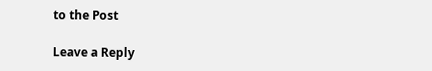to the Post

Leave a Reply